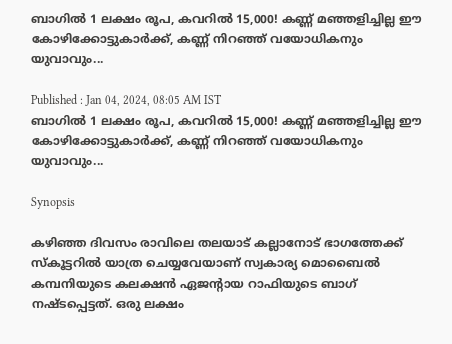ബാഗിൽ 1 ലക്ഷം രൂപ, കവറിൽ 15,000! കണ്ണ് മഞ്ഞളിച്ചില്ല ഈ കോഴിക്കോട്ടുകാർക്ക്, കണ്ണ് നിറഞ്ഞ് വയോധികനും യുവാവും...

Published : Jan 04, 2024, 08:05 AM IST
ബാഗിൽ 1 ലക്ഷം രൂപ, കവറിൽ 15,000! കണ്ണ് മഞ്ഞളിച്ചില്ല ഈ കോഴിക്കോട്ടുകാർക്ക്, കണ്ണ് നിറഞ്ഞ് വയോധികനും യുവാവും...

Synopsis

കഴിഞ്ഞ ദിവസം രാവിലെ തലയാട് കല്ലാനോട് ഭാഗത്തേക്ക് സ്‌കൂട്ടറില്‍ യാത്ര ചെയ്യവേയാണ് സ്വകാര്യ മൊബൈല്‍ കമ്പനിയുടെ കലക്ഷന്‍ ഏജന്റായ റാഫിയുടെ ബാഗ് നഷ്ടപ്പെട്ടത്. ഒരു ലക്ഷം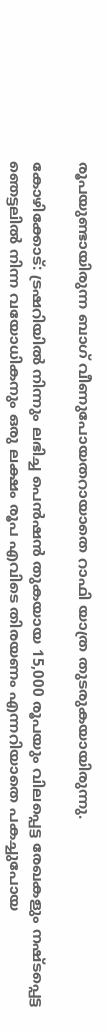രൂപയുണ്ടായിരുന്ന ബാഗ് വീണുപോയതറായാതെ റാഫി യാത്ര തുടരുകയായിരുന്നു.

കോഴിക്കോട്: ട്രഷറിയില്‍ നിന്നും ലഭിച്ച പെൻഷൻ തുകയായ 15,000 രൂപയും വിലപ്പെട്ട രേഖകളും നഷ്ടപ്പെട്ട  ഞെട്ടലില്‍ നിന്ന വയോധികനും ഒരു ലക്ഷം രൂപ എവിടെ തിരയണം എന്നറിയാതെ പകച്ചുപോയ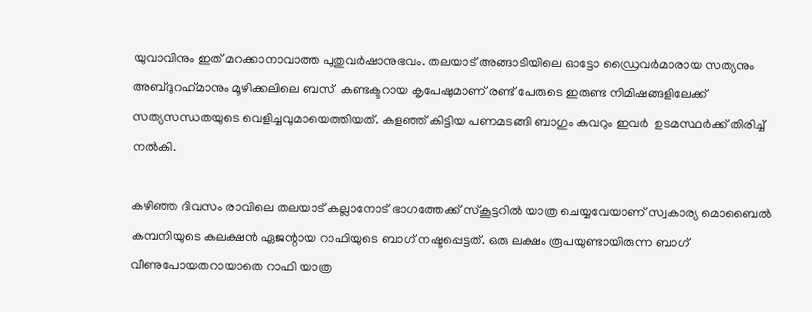യുവാവിനും ഇത് മറക്കാനാവാത്ത പുതുവര്‍ഷാനുഭവം. തലയാട് അങ്ങാടിയിലെ ഓട്ടോ ഡ്രൈവര്‍മാരായ സത്യനും അബ്ദുറഹ്‌മാനും മൂഴിക്കലിലെ ബസ്  കണ്ടക്ടറായ കൃപേഷുമാണ് രണ്ട് പേരുടെ ഇരുണ്ട നിമിഷങ്ങളിലേക്ക് സത്യസന്ധതയുടെ വെളിച്ചവുമായെത്തിയത്. കളഞ്ഞ് കിട്ടിയ പണമടങ്ങി ബാഗും കവറും ഇവർ  ഉടമസ്ഥർക്ക് തിരിച്ച് നൽകി.

കഴിഞ്ഞ ദിവസം രാവിലെ തലയാട് കല്ലാനോട് ഭാഗത്തേക്ക് സ്‌കൂട്ടറില്‍ യാത്ര ചെയ്യവേയാണ് സ്വകാര്യ മൊബൈല്‍ കമ്പനിയുടെ കലക്ഷന്‍ ഏജന്റായ റാഫിയുടെ ബാഗ് നഷ്ടപ്പെട്ടത്. ഒരു ലക്ഷം രൂപയുണ്ടായിരുന്ന ബാഗ് വീണുപോയതറായാതെ റാഫി യാത്ര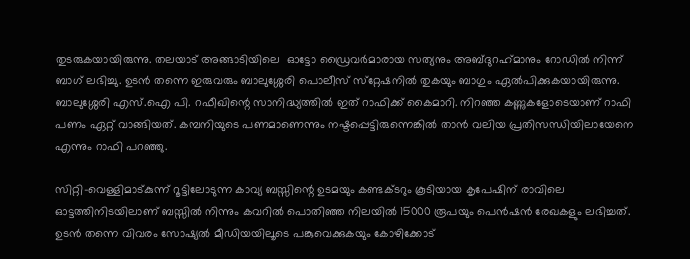തുടരുകയായിരുന്നു. തലയാട് അങ്ങാടിയിലെ  ഓട്ടോ ഡ്രൈവര്‍മാരായ സത്യനും അബ്ദുറഹ്‌മാനും റോഡില്‍ നിന്ന് ബാഗ് ലഭിച്ചു. ഉടന്‍ തന്നെ ഇരുവരും ബാലുശ്ശേരി പൊലീസ് സ്‌റ്റേഷനില്‍ തുകയും ബാഗും ഏല്‍പിക്കുകയായിരുന്നു. ബാലുശ്ശേരി എസ്.ഐ പി. റഫീഖിന്റെ സാനിദ്ധ്യത്തില്‍ ഇത് റാഫിക്ക് കൈമാറി. നിറഞ്ഞ കണ്ണുകളോടെയാണ് റാഫി പണം ഏറ്റ് വാങ്ങിയത്. കമ്പനിയുടെ പണമാണെന്നും നഷ്ടപ്പെട്ടിരുന്നെങ്കിൽ താൻ വലിയ പ്രതിസന്ധിയിലായേനെ എന്നും റാഫി പറഞ്ഞു.

സിറ്റി-വെള്ളിമാട്കുന്ന് റൂട്ടിലോടുന്ന കാവ്യ ബസ്സിന്റെ ഉടമയും കണ്ടക്ടറും കൂടിയായ കൃപേഷിന് രാവിലെ ഓട്ടത്തിനിടയിലാണ് ബസ്സില്‍ നിന്നും കവറില്‍ പൊതിഞ്ഞ നിലയില്‍ 15000 രൂപയും പെന്‍ഷന്‍ രേഖകളും ലഭിച്ചത്. ഉടന്‍ തന്നെ വിവരം സോഷ്യല്‍ മീഡിയയിലൂടെ പങ്കുവെക്കുകയും കോഴിക്കോട്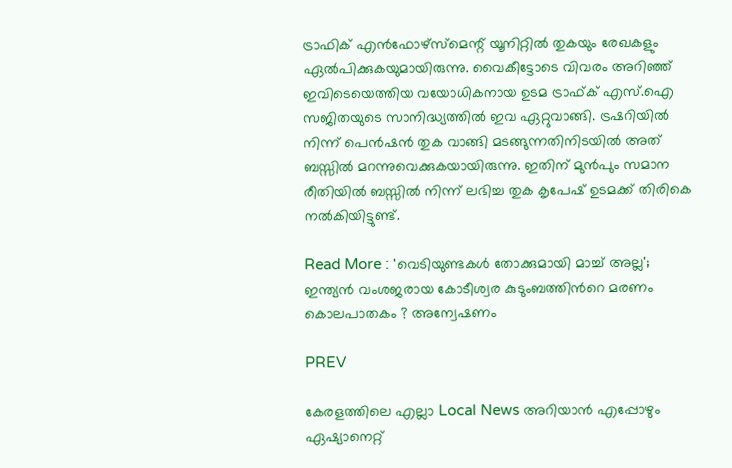ട്രാഫിക് എന്‍ഫോഴ്‌സ്‌മെന്റ് യൂനിറ്റില്‍ തുകയും രേഖകളും ഏല്‍പിക്കുകയുമായിരുന്നു. വൈകീട്ടോടെ വിവരം അറിഞ്ഞ് ഇവിടെയെത്തിയ വയോധികനായ ഉടമ ട്രാഫ്ക് എസ്.ഐ  സജിതയുടെ സാനിദ്ധ്യത്തില്‍ ഇവ ഏറ്റുവാങ്ങി. ട്രഷറിയില്‍ നിന്ന് പെന്‍ഷന്‍ തുക വാങ്ങി മടങ്ങുന്നതിനിടയില്‍ അത് ബസ്സില്‍ മറന്നുവെക്കുകയായിരുന്നു. ഇതിന് മുന്‍പും സമാന രീതിയില്‍ ബസ്സില്‍ നിന്ന് ലഭിച്ച തുക കൃപേഷ് ഉടമക്ക് തിരികെ നല്‍കിയിട്ടുണ്ട്.

Read More : 'വെടിയുണ്ടകൾ തോക്കുമായി മാച്ച് അല്ല'; ഇന്ത്യൻ വംശജരായ കോടീശ്വര കുടുംബത്തിന്‍റെ മരണം കൊലപാതകം ? അന്വേഷണം

PREV

കേരളത്തിലെ എല്ലാ Local News അറിയാൻ എപ്പോഴും ഏഷ്യാനെറ്റ്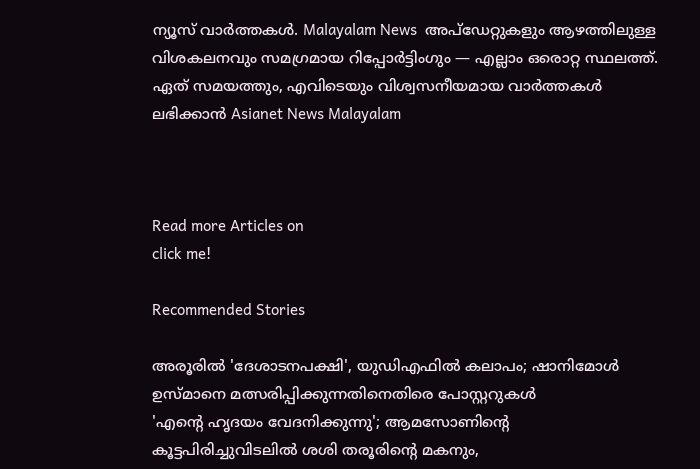ന്യൂസ് വാർത്തകൾ. Malayalam News  അപ്‌ഡേറ്റുകളും ആഴത്തിലുള്ള വിശകലനവും സമഗ്രമായ റിപ്പോർട്ടിംഗും — എല്ലാം ഒരൊറ്റ സ്ഥലത്ത്. ഏത് സമയത്തും, എവിടെയും വിശ്വസനീയമായ വാർത്തകൾ ലഭിക്കാൻ Asianet News Malayalam



Read more Articles on
click me!

Recommended Stories

അരൂരിൽ 'ദേശാടനപക്ഷി', യുഡിഎഫിൽ കലാപം; ഷാനിമോൾ ഉസ്മാനെ മത്സരിപ്പിക്കുന്നതിനെതിരെ പോസ്റ്ററുകൾ
'എന്‍റെ ഹൃദയം വേദനിക്കുന്നു'; ആമസോണിന്‍റെ കൂട്ടപിരിച്ചുവിടലിൽ ശശി തരൂരിന്‍റെ മകനും,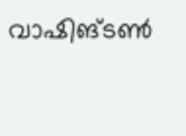വാഷിങ്ടൺ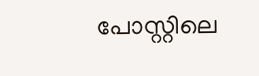പോസ്റ്റിലെ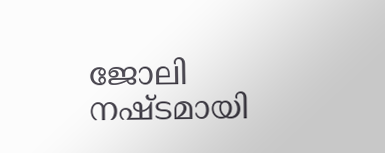ജോലി നഷ്ടമായി